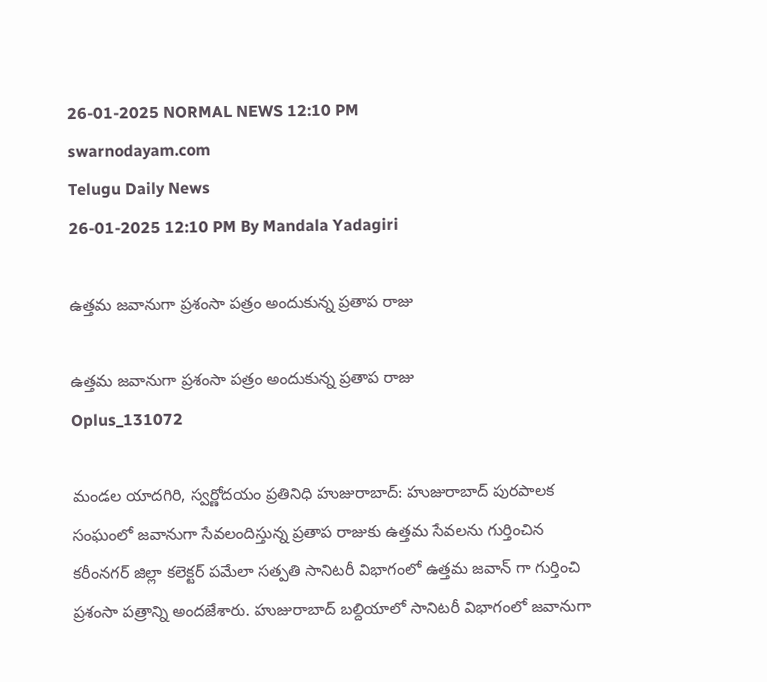26-01-2025 NORMAL NEWS 12:10 PM
swarnodayam.com
Telugu Daily News
26-01-2025 12:10 PM By Mandala Yadagiri

ఉత్తమ జవానుగా ప్రశంసా పత్రం అందుకున్న ప్రతాప రాజు

ఉత్తమ జవానుగా ప్రశంసా పత్రం అందుకున్న ప్రతాప రాజు
Oplus_131072

మండల యాదగిరి, స్వర్ణోదయం ప్రతినిధి హుజురాబాద్: హుజురాబాద్ పురపాలక సంఘంలో జవానుగా సేవలందిస్తున్న ప్రతాప రాజుకు ఉత్తమ సేవలను గుర్తించిన కరీంనగర్ జిల్లా కలెక్టర్ పమేలా సత్పతి సానిటరీ విభాగంలో ఉత్తమ జవాన్ గా గుర్తించి ప్రశంసా పత్రాన్ని అందజేశారు. హుజురాబాద్ బల్దియాలో సానిటరీ విభాగంలో జవానుగా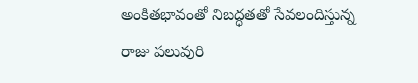అంకితభావంతో నిబద్ధతతో సేవలందిస్తున్న రాజు పలువురి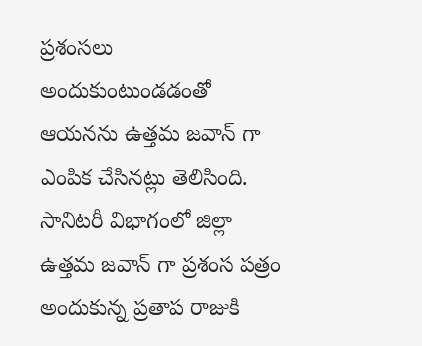ప్రశంసలు అందుకుంటుండడంతో ఆయనను ఉత్తమ జవాన్ గా ఎంపిక చేసినట్లు తెలిసింది. సానిటరీ విభాగంలో జిల్లా ఉత్తమ జవాన్ గా ప్రశంస పత్రం అందుకున్న ప్రతాప రాజుకి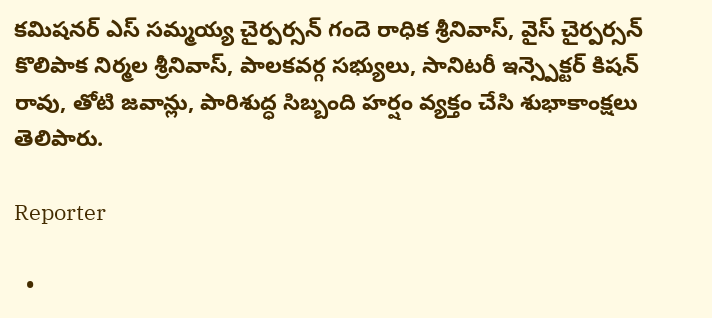కమిషనర్ ఎస్ సమ్మయ్య చైర్పర్సన్ గందె రాధిక శ్రీనివాస్, వైస్ చైర్పర్సన్ కొలిపాక నిర్మల శ్రీనివాస్, పాలకవర్గ సభ్యులు, సానిటరీ ఇన్స్పెక్టర్ కిషన్ రావు, తోటి జవాన్లు, పారిశుద్ధ సిబ్బంది హర్షం వ్యక్తం చేసి శుభాకాంక్షలు తెలిపారు.

Reporter

  •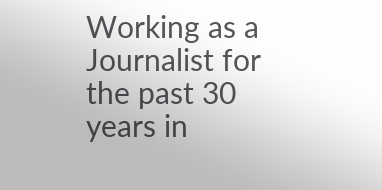Working as a Journalist for the past 30 years in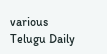various Telugu Daily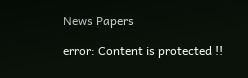News Papers

error: Content is protected !!